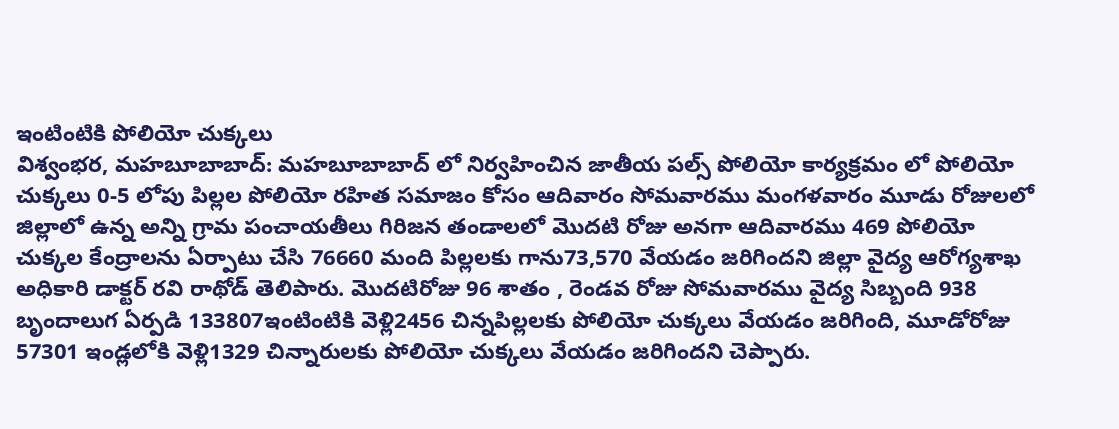ఇంటింటికి పోలియో చుక్కలు
విశ్వంభర, మహబూబాబాద్: మహబూబాబాద్ లో నిర్వహించిన జాతీయ పల్స్ పోలియో కార్యక్రమం లో పోలియో చుక్కలు 0-5 లోపు పిల్లల పోలియో రహిత సమాజం కోసం ఆదివారం సోమవారము మంగళవారం మూడు రోజులలో జిల్లాలో ఉన్న అన్ని గ్రామ పంచాయతీలు గిరిజన తండాలలో మొదటి రోజు అనగా ఆదివారము 469 పోలియో చుక్కల కేంద్రాలను ఏర్పాటు చేసి 76660 మంది పిల్లలకు గాను73,570 వేయడం జరిగిందని జిల్లా వైద్య ఆరోగ్యశాఖ అధికారి డాక్టర్ రవి రాథోడ్ తెలిపారు. మొదటిరోజు 96 శాతం , రెండవ రోజు సోమవారము వైద్య సిబ్బంది 938 బృందాలుగ ఏర్పడి 133807ఇంటింటికి వెళ్లి2456 చిన్నపిల్లలకు పోలియో చుక్కలు వేయడం జరిగింది, మూడోరోజు 57301 ఇండ్లలోకి వెళ్లి1329 చిన్నారులకు పోలియో చుక్కలు వేయడం జరిగిందని చెప్పారు.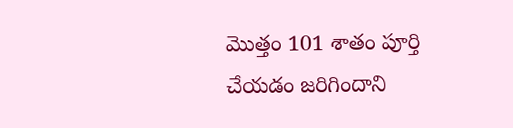మొత్తం 101 శాతం పూర్తి చేయడం జరిగిందాని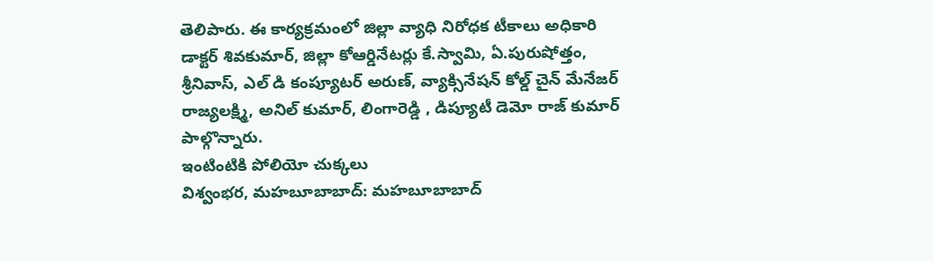తెలిపారు. ఈ కార్యక్రమంలో జిల్లా వ్యాధి నిరోధక టీకాలు అధికారి డాక్టర్ శివకుమార్, జిల్లా కోఆర్డినేటర్లు కే.స్వామి, ఏ.పురుషోత్తం, శ్రీనివాస్, ఎల్ డి కంప్యూటర్ అరుణ్, వ్యాక్సినేషన్ కోల్డ్ చైన్ మేనేజర్ రాజ్యలక్ష్మి, అనిల్ కుమార్, లింగారెడ్డి , డిప్యూటీ డెమో రాజ్ కుమార్ పాల్గొన్నారు.
ఇంటింటికి పోలియో చుక్కలు
విశ్వంభర, మహబూబాబాద్: మహబూబాబాద్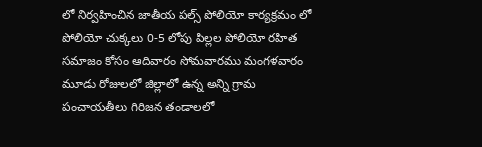లో నిర్వహించిన జాతీయ పల్స్ పోలియో కార్యక్రమం లో పోలియో చుక్కలు 0-5 లోపు పిల్లల పోలియో రహిత సమాజం కోసం ఆదివారం సోమవారము మంగళవారం మూడు రోజులలో జిల్లాలో ఉన్న అన్ని గ్రామ పంచాయతీలు గిరిజన తండాలలో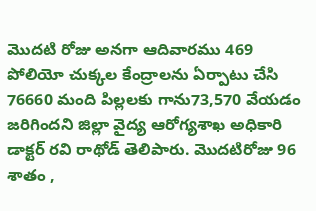మొదటి రోజు అనగా ఆదివారము 469 పోలియో చుక్కల కేంద్రాలను ఏర్పాటు చేసి 76660 మంది పిల్లలకు గాను73,570 వేయడం జరిగిందని జిల్లా వైద్య ఆరోగ్యశాఖ అధికారి డాక్టర్ రవి రాథోడ్ తెలిపారు. మొదటిరోజు 96 శాతం ,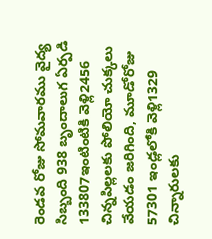రెండవ రోజు సోమవారము వైద్య సిబ్బంది 938 బృందాలుగ ఏర్పడి 133807ఇంటింటికి వెళ్లి2456 చిన్నపిల్లలకు పోలియో చుక్కలు వేయడం జరిగింది, మూడోరోజు 57301 ఇండ్లలోకి వెళ్లి1329 చిన్నారులకు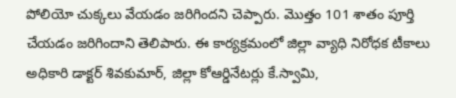పోలియో చుక్కలు వేయడం జరిగిందని చెప్పారు. మొత్తం 101 శాతం పూర్తి చేయడం జరిగిందాని తెలిపారు. ఈ కార్యక్రమంలో జిల్లా వ్యాధి నిరోధక టీకాలు అధికారి డాక్టర్ శివకుమార్, జిల్లా కోఆర్డినేటర్లు కే.స్వామి,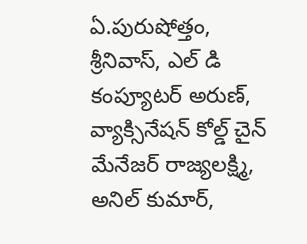ఏ.పురుషోత్తం, శ్రీనివాస్, ఎల్ డి కంప్యూటర్ అరుణ్, వ్యాక్సినేషన్ కోల్డ్ చైన్ మేనేజర్ రాజ్యలక్ష్మి, అనిల్ కుమార్,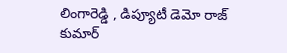లింగారెడ్డి , డిప్యూటీ డెమో రాజ్ కుమార్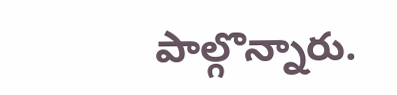పాల్గొన్నారు.